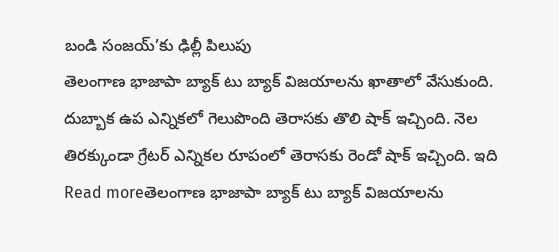బండి సంజయ్’కు ఢిల్లీ పిలుపు
తెలంగాణ భాజాపా బ్యాక్ టు బ్యాక్ విజయాలను ఖాతాలో వేసుకుంది. దుబ్బాక ఉప ఎన్నికలో గెలుపొంది తెరాసకు తొలి షాక్ ఇచ్చింది. నెల తిరక్కుండా గ్రేటర్ ఎన్నికల రూపంలో తెరాసకు రెండో షాక్ ఇచ్చింది. ఇది
Read moreతెలంగాణ భాజాపా బ్యాక్ టు బ్యాక్ విజయాలను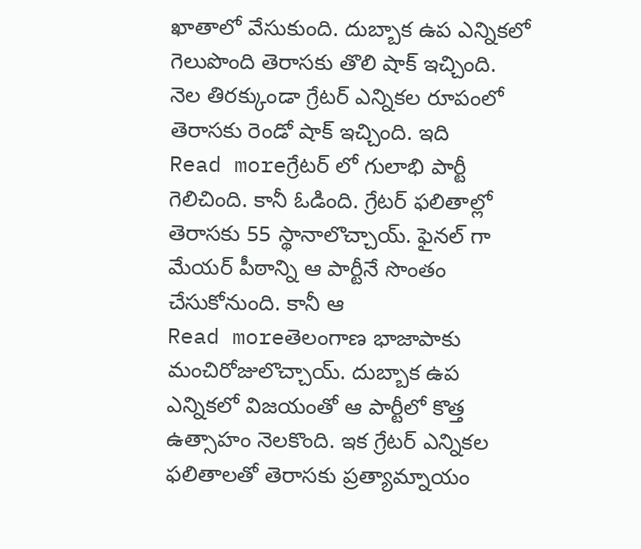ఖాతాలో వేసుకుంది. దుబ్బాక ఉప ఎన్నికలో గెలుపొంది తెరాసకు తొలి షాక్ ఇచ్చింది. నెల తిరక్కుండా గ్రేటర్ ఎన్నికల రూపంలో తెరాసకు రెండో షాక్ ఇచ్చింది. ఇది
Read moreగ్రేటర్ లో గులాభి పార్టీ గెలిచింది. కానీ ఓడింది. గ్రేటర్ ఫలితాల్లో తెరాసకు 55 స్థానాలొచ్చాయ్. ఫైనల్ గా మేయర్ పీఠాన్ని ఆ పార్టీనే సొంతం చేసుకోనుంది. కానీ ఆ
Read moreతెలంగాణ భాజాపాకు మంచిరోజులొచ్చాయ్. దుబ్బాక ఉప ఎన్నికలో విజయంతో ఆ పార్టీలో కొత్త ఉత్సాహం నెలకొంది. ఇక గ్రేటర్ ఎన్నికల ఫలితాలతో తెరాసకు ప్రత్యామ్నాయం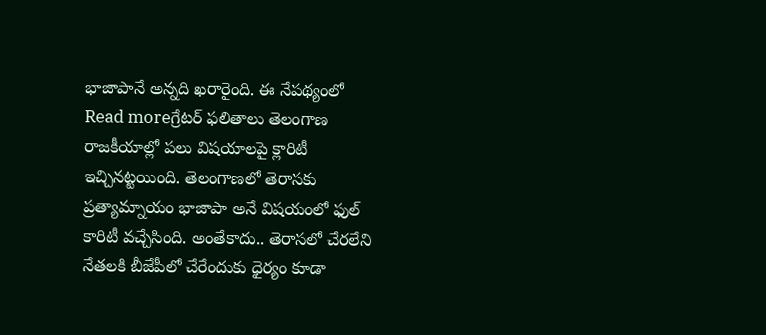భాజాపానే అన్నది ఖరారైంది. ఈ నేపథ్యంలో
Read moreగ్రేటర్ ఫలితాలు తెలంగాణ రాజకీయాల్లో పలు విషయాలపై క్లారిటీ ఇచ్చినట్టయింది. తెలంగాణలో తెరాసకు ప్రత్యామ్నాయం భాజాపా అనే విషయంలో ఫుల్ కారిటీ వచ్చేసింది. అంతేకాదు.. తెరాసలో చేరలేని నేతలకి బీజేపీలో చేరేందుకు ధైర్యం కూడా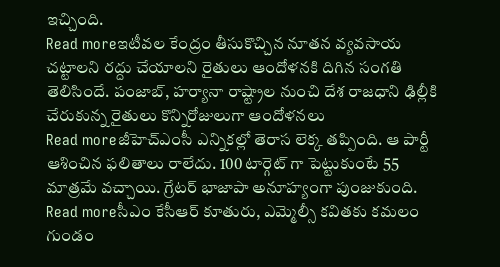ఇచ్చింది.
Read moreఇటీవల కేంద్రం తీసుకొచ్చిన నూతన వ్యవసాయ చట్టాలని రద్దు చేయాలని రైతులు ఆందోళనకి దిగిన సంగతి తెలిసిందే. పంజాబ్, హర్యానా రాష్ట్రాల నుంచి దేశ రాజధాని ఢిల్లీకి చేరుకున్న రైతులు కొన్నిరోజులుగా ఆందోళనలు
Read moreజీహెచ్ఎంసీ ఎన్నికల్లో తెరాస లెక్క తప్పింది. ఆ పార్టీ ఆశించిన ఫలితాలు రాలేదు. 100 టార్గెట్ గా పెట్టుకుంటే 55 మాత్రమే వచ్చాయి. గ్రేటర్ భాజాపా అనూహ్యంగా పుంజుకుంది.
Read moreసీఎం కేసీఆర్ కూతురు, ఎమ్మెల్సీ కవితకు కమలం గుండం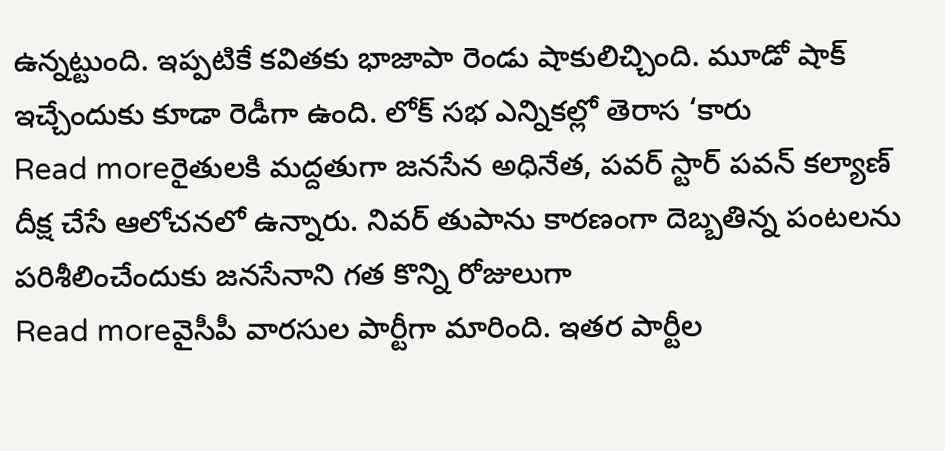ఉన్నట్టుంది. ఇప్పటికే కవితకు భాజాపా రెండు షాకులిచ్చింది. మూడో షాక్ ఇచ్చేందుకు కూడా రెడీగా ఉంది. లోక్ సభ ఎన్నికల్లో తెరాస ‘కారు
Read moreరైతులకి మద్దతుగా జనసేన అధినేత, పవర్ స్టార్ పవన్ కల్యాణ్ దీక్ష చేసే ఆలోచనలో ఉన్నారు. నివర్ తుపాను కారణంగా దెబ్బతిన్న పంటలను పరిశీలించేందుకు జనసేనాని గత కొన్ని రోజులుగా
Read moreవైసీపీ వారసుల పార్టీగా మారింది. ఇతర పార్టీల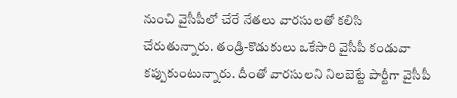నుంచి వైసీపీలో చేరే నేతలు వారసులతో కలిసి చేరుతున్నారు. తండ్రి-కొడుకులు ఒకేసారి వైసీపీ కండువా కప్పుకుంటున్నారు. దీంతో వారసులని నిలబెట్టే పార్టీగా వైసీపీ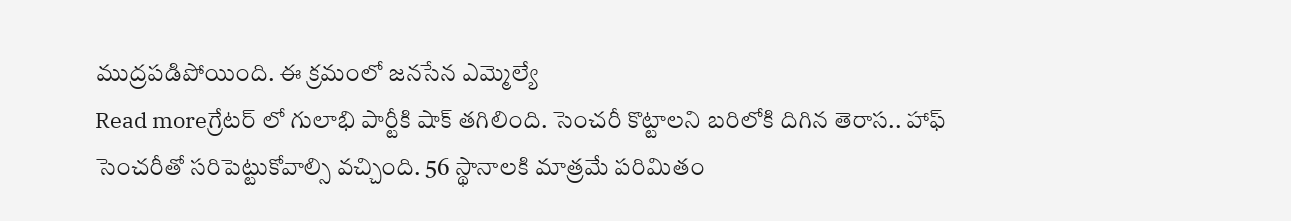ముద్రపడిపోయింది. ఈ క్రమంలో జనసేన ఎమ్మెల్యే
Read moreగ్రేటర్ లో గులాభి పార్టీకి షాక్ తగిలింది. సెంచరీ కొట్టాలని బరిలోకి దిగిన తెరాస.. హాఫ్ సెంచరీతో సరిపెట్టుకోవాల్సి వచ్చింది. 56 స్థానాలకి మాత్రమే పరిమితం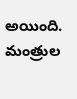అయింది. మంత్రుల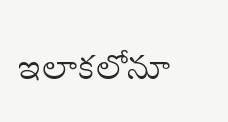ఇలాకలోనూ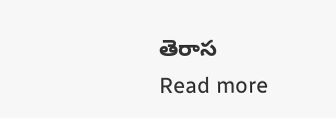తెరాస
Read more